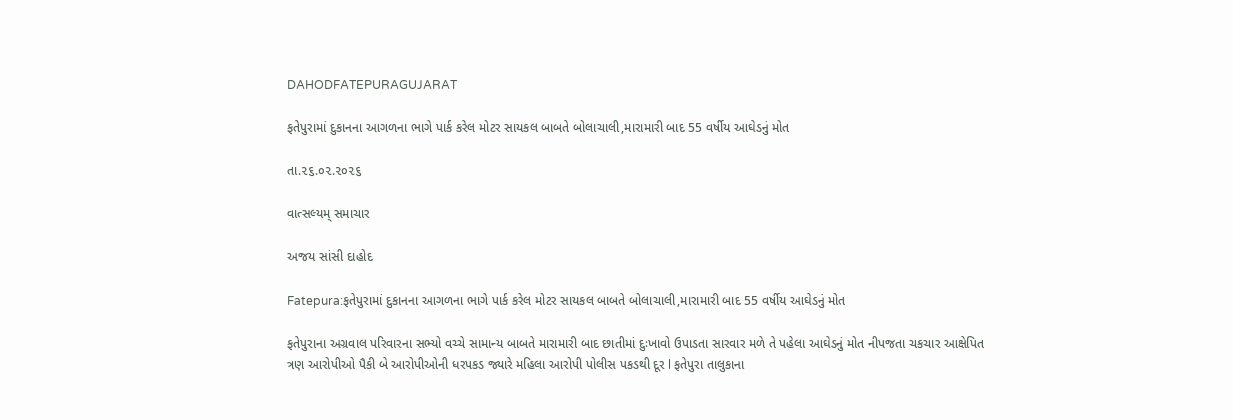DAHODFATEPURAGUJARAT

ફતેપુરામાં દુકાનના આગળના ભાગે પાર્ક કરેલ મોટર સાયકલ બાબતે બોલાચાલી,મારામારી બાદ 55 વર્ષીય આઘેડનું મોત

તા.૨૬.૦૨.૨૦૨૬

વાત્સલ્યમ્ સમાચાર

અજય સાંસી દાહોદ

Fatepura:ફતેપુરામાં દુકાનના આગળના ભાગે પાર્ક કરેલ મોટર સાયકલ બાબતે બોલાચાલી,મારામારી બાદ 55 વર્ષીય આઘેડનું મોત

ફતેપુરાના અગ્રવાલ પરિવારના સભ્યો વચ્ચે સામાન્ય બાબતે મારામારી બાદ છાતીમાં દુઃખાવો ઉપાડતા સારવાર મળે તે પહેલા આઘેડનું મોત નીપજતા ચકચાર આક્ષેપિત ત્રણ આરોપીઓ પૈકી બે આરોપીઓની ધરપકડ જ્યારે મહિલા આરોપી પોલીસ પકડથી દૂર l ફતેપુરા તાલુકાના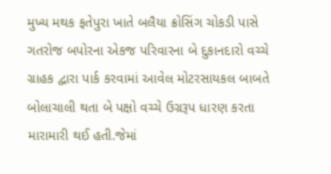મુખ્ય મથક ફતેપુરા ખાતે બલૈયા ક્રોસિંગ ચોકડી પાસે ગતરોજ બપોરના એકજ પરિવારના બે દુકાનદારો વચ્ચે ગ્રાહક દ્વારા પાર્ક કરવામાં આવેલ મોટરસાયકલ બાબતે બોલાચાલી થતા બે પક્ષો વચ્ચે ઉગ્રરૂપ ધારણ કરતા મારામારી થઈ હતી.જેમાં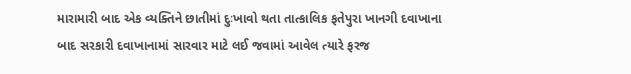મારામારી બાદ એક વ્યક્તિને છાતીમાં દુઃખાવો થતા તાત્કાલિક ફતેપુરા ખાનગી દવાખાના બાદ સરકારી દવાખાનામાં સારવાર માટે લઈ જવામાં આવેલ ત્યારે ફરજ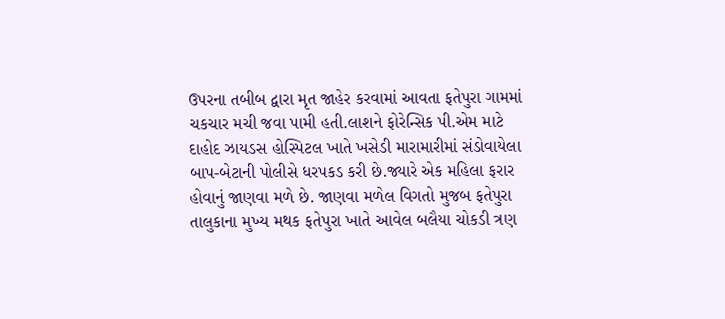ઉપરના તબીબ દ્વારા મૃત જાહેર કરવામાં આવતા ફતેપુરા ગામમાં ચકચાર મચી જવા પામી હતી.લાશને ફોરેન્સિક પી.એમ માટે દાહોદ ઝાયડસ હોસ્પિટલ ખાતે ખસેડી મારામારીમાં સંડોવાયેલા બાપ-બેટાની પોલીસે ધરપકડ કરી છે.જ્યારે એક મહિલા ફરાર હોવાનું જાણવા મળે છે. જાણવા મળેલ વિગતો મુજબ ફતેપુરા તાલુકાના મુખ્ય મથક ફતેપુરા ખાતે આવેલ બલૈયા ચોકડી ત્રણ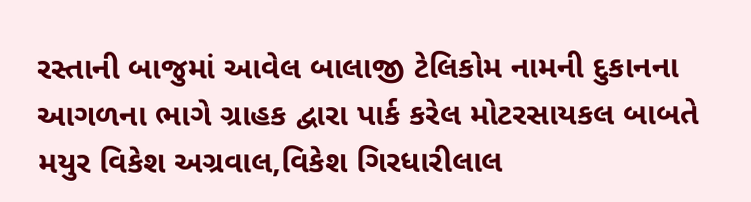રસ્તાની બાજુમાં આવેલ બાલાજી ટેલિકોમ નામની દુકાનના આગળના ભાગે ગ્રાહક દ્વારા પાર્ક કરેલ મોટરસાયકલ બાબતે મયુર વિકેશ અગ્રવાલ,વિકેશ ગિરધારીલાલ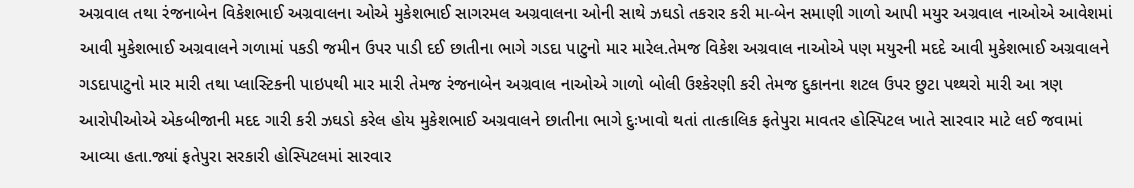અગ્રવાલ તથા રંજનાબેન વિકેશભાઈ અગ્રવાલના ઓએ મુકેશભાઈ સાગરમલ અગ્રવાલના ઓની સાથે ઝઘડો તકરાર કરી મા-બેન સમાણી ગાળો આપી મયુર અગ્રવાલ નાઓએ આવેશમાં આવી મુકેશભાઈ અગ્રવાલને ગળામાં પકડી જમીન ઉપર પાડી દઈ છાતીના ભાગે ગડદા પાટુનો માર મારેલ.તેમજ વિકેશ અગ્રવાલ નાઓએ પણ મયુરની મદદે આવી મુકેશભાઈ અગ્રવાલને ગડદાપાટુનો માર મારી તથા પ્લાસ્ટિકની પાઇપથી માર મારી તેમજ રંજનાબેન અગ્રવાલ નાઓએ ગાળો બોલી ઉશ્કેરણી કરી તેમજ દુકાનના શટલ ઉપર છુટા પથ્થરો મારી આ ત્રણ આરોપીઓએ એકબીજાની મદદ ગારી કરી ઝઘડો કરેલ હોય મુકેશભાઈ અગ્રવાલને છાતીના ભાગે દુઃખાવો થતાં તાત્કાલિક ફતેપુરા માવતર હોસ્પિટલ ખાતે સારવાર માટે લઈ જવામાં આવ્યા હતા.જ્યાં ફતેપુરા સરકારી હોસ્પિટલમાં સારવાર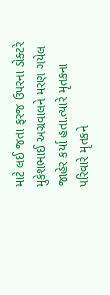માટે લઈ જતા ફરજ ઉપરના ડોક્ટરે મુકેશભાઈ અગ્રવાલને મરણ ગયેલ જાહેર કર્યા હતા.ત્યારે મૃતકના પરિવારે મૃતકને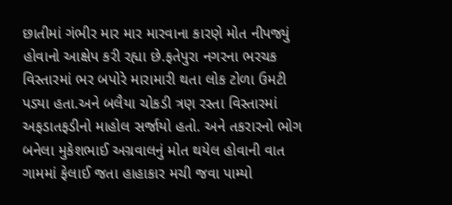છાતીમાં ગંભીર માર માર મારવાના કારણે મોત નીપજ્યું હોવાનો આક્ષેપ કરી રહ્યા છે.ફતેપુરા નગરના ભરચક વિસ્તારમાં ભર બપોરે મારામારી થતા લોક ટોળા ઉમટી પડ્યા હતા.અને બલૈયા ચોકડી ત્રણ રસ્તા વિસ્તારમાં અફડાતફડીનો માહોલ સર્જાયો હતો. અને તકરારનો ભોગ બનેલા મુકેશભાઈ અગ્રવાલનું મોત થયેલ હોવાની વાત ગામમાં ફેલાઈ જતા હાહાકાર મચી જવા પામ્યો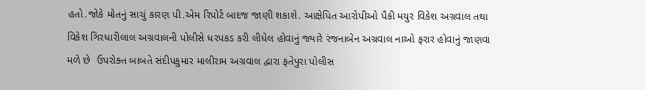હતો.જોકે મોતનું સાચું કારણ પી.એમ રિપોર્ટ બાદજ જાણી શકાશે. આક્ષેપિત આરોપીઓ પૈકી મયુર વિકેશ અગ્રવાલ તથા વિકેશ ગિરધારીલાલ અગ્રવાલની પોલીસે ધરપકડ કરી લીધેલ હોવાનું જ્યારે રંજનાબેન અગ્રવાલ નાઓ ફરાર હોવાનું જાણવા મળે છે  ઉપરોક્ત બાબતે સંદીપકુમાર માલીરામ અગ્રવાલ દ્વારા ફતેપુરા પોલીસ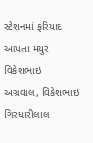સ્ટેશનમાં ફરિયાદ આપતા મયુર વિકેશભાઇ અગ્રવાલ, વિકેશભાઇ ગિરધારીલાલ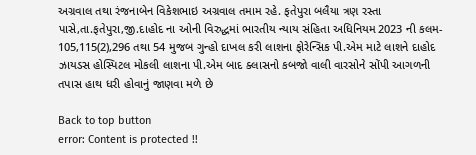અગ્રવાલ તથા રંજનાબેન વિકેશભાઇ અગ્રવાલ તમામ રહે. ફતેપુરા બલૈયા ત્રણ રસ્તા પાસે,તા.ફતેપુરા,જી.દાહોદ ના ઓની વિરુદ્ધમાં ભારતીય ન્યાય સંહિતા અધિનિયમ 2023 ની કલમ- 105,115(2),296 તથા 54 મુજબ ગુન્હો દાખલ કરી લાશના ફોરેન્સિક પી.એમ માટે લાશને દાહોદ ઝાયડસ હોસ્પિટલ મોકલી લાશના પી.એમ બાદ ક્લાસનો કબજો વાલી વારસોને સોંપી આગળની તપાસ હાથ ધરી હોવાનું જાણવા મળે છે

Back to top button
error: Content is protected !!